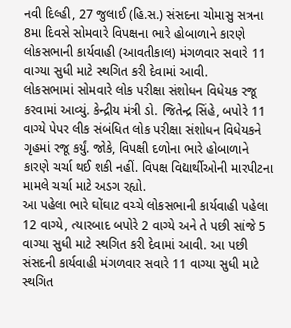નવી દિલ્હી, 27 જુલાઈ (હિ.સ.) સંસદના ચોમાસુ સત્રના 8મા દિવસે સોમવારે વિપક્ષના ભારે હોબાળાને કારણે લોકસભાની કાર્યવાહી (આવતીકાલ) મંગળવાર સવારે 11 વાગ્યા સુધી માટે સ્થગિત કરી દેવામાં આવી.
લોકસભામાં સોમવારે લોક પરીક્ષા સંશોધન વિધેયક રજૂ કરવામાં આવ્યું. કેન્દ્રીય મંત્રી ડો. જિતેન્દ્ર સિંહે, બપોરે 11 વાગ્યે પેપર લીક સંબંધિત લોક પરીક્ષા સંશોધન વિધેયકને ગૃહમાં રજૂ કર્યું. જોકે, વિપક્ષી દળોના ભારે હોબાળાને કારણે ચર્ચા થઈ શકી નહીં. વિપક્ષ વિદ્યાર્થીઓની મારપીટના મામલે ચર્ચા માટે અડગ રહ્યો.
આ પહેલા ભારે ઘોંઘાટ વચ્ચે લોકસભાની કાર્યવાહી પહેલા 12 વાગ્યે, ત્યારબાદ બપોરે 2 વાગ્યે અને તે પછી સાંજે 5 વાગ્યા સુધી માટે સ્થગિત કરી દેવામાં આવી. આ પછી સંસદની કાર્યવાહી મંગળવાર સવારે 11 વાગ્યા સુધી માટે સ્થગિત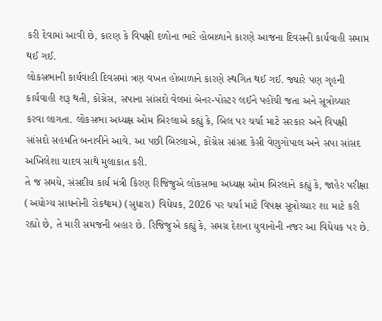કરી દેવામાં આવી છે, કારણ કે વિપક્ષી દળોના ભારે હોબાળાને કારણે આજના દિવસની કાર્યવાહી સમાપ્ત થઈ ગઈ.
લોકસભાની કાર્યવાહી દિવસમાં ત્રણ વખત હોબાળાને કારણે સ્થગિત થઈ ગઈ. જ્યારે પણ ગૃહની કાર્યવાહી શરૂ થતી, કોંગ્રેસ, સપાના સાંસદો વેલમાં બેનર-પોસ્ટર લઈને પહોંચી જતા અને સૂત્રોચ્ચાર કરવા લાગતા. લોકસભા અધ્યક્ષ ઓમ બિરલાએ કહ્યું કે, બિલ પર ચર્ચા માટે સરકાર અને વિપક્ષી સાંસદો સહમતિ બનાવીને આવે. આ પછી બિરલાએ, કોંગ્રેસ સાંસદ કેસી વેણુગોપાલ અને સપા સાંસદ અખિલેશા યાદવ સાથે મુલાકાત કરી.
તે જ સમયે, સંસદીય કાર્ય મંત્રી કિરણ રિજિજુએ લોકસભા અધ્યક્ષ ઓમ બિરલાને કહ્યું કે, જાહેર પરીક્ષા (અયોગ્ય સાધનોની રોકથામ) (સુધારા) વિધેયક, 2026 પર ચર્ચા માટે વિપક્ષ સૂત્રોચ્ચાર શા માટે કરી રહ્યો છે, તે મારી સમજની બહાર છે. રિજિજુએ કહ્યું કે, સમગ્ર દેશના યુવાનોની નજર આ વિધેયક પર છે.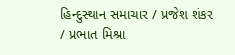હિન્દુસ્થાન સમાચાર / પ્રજેશ શંકર / પ્રભાત મિશ્રા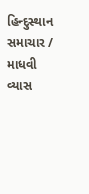હિન્દુસ્થાન સમાચાર / માધવી વ્યાસ